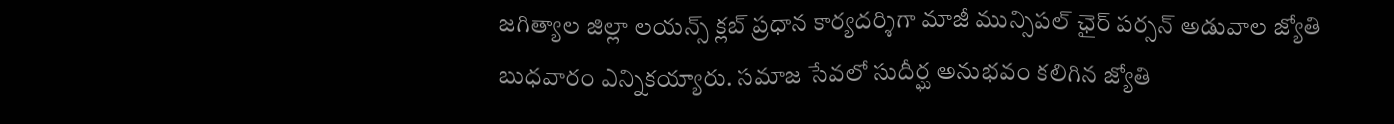జగిత్యాల జిల్లా లయన్స్ క్లబ్ ప్రధాన కార్యదర్శిగా మాజీ మున్సిపల్ ఛైర్ పర్సన్ అడువాల జ్యోతి బుధవారం ఎన్నికయ్యారు. సమాజ సేవలో సుదీర్ఘ అనుభవం కలిగిన జ్యోతి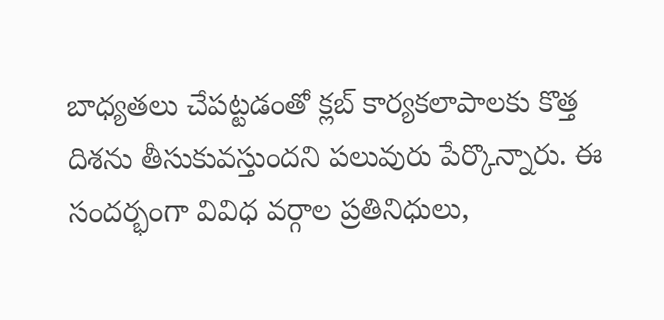బాధ్యతలు చేపట్టడంతో క్లబ్ కార్యకలాపాలకు కొత్త దిశను తీసుకువస్తుందని పలువురు పేర్కొన్నారు. ఈ సందర్భంగా వివిధ వర్గాల ప్రతినిధులు,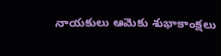నాయకులు ఆమెకు శుభాకాంక్షలు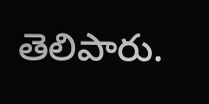తెలిపారు.